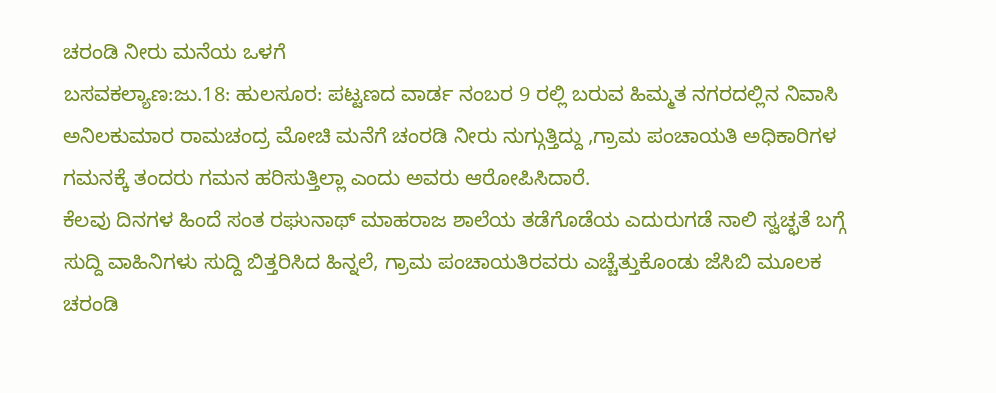ಚರಂಡಿ ನೀರು ಮನೆಯ ಒಳಗೆ
ಬಸವಕಲ್ಯಾಣ:ಜು.18: ಹುಲಸೂರ: ಪಟ್ಟಣದ ವಾರ್ಡ ನಂಬರ 9 ರಲ್ಲಿ ಬರುವ ಹಿಮ್ಮತ ನಗರದಲ್ಲಿನ ನಿವಾಸಿ ಅನಿಲಕುಮಾರ ರಾಮಚಂದ್ರ ಮೋಚಿ ಮನೆಗೆ ಚಂರಡಿ ನೀರು ನುಗ್ಗುತ್ತಿದ್ದು ,ಗ್ರಾಮ ಪಂಚಾಯತಿ ಅಧಿಕಾರಿಗಳ ಗಮನಕ್ಕೆ ತಂದರು ಗಮನ ಹರಿಸುತ್ತಿಲ್ಲಾ ಎಂದು ಅವರು ಆರೋಪಿಸಿದಾರೆ.
ಕೆಲವು ದಿನಗಳ ಹಿಂದೆ ಸಂತ ರಘುನಾಥ್ ಮಾಹರಾಜ ಶಾಲೆಯ ತಡೆಗೊಡೆಯ ಎದುರುಗಡೆ ನಾಲಿ ಸ್ವಚ್ಛತೆ ಬಗ್ಗೆ ಸುದ್ದಿ ವಾಹಿನಿಗಳು ಸುದ್ದಿ ಬಿತ್ತರಿಸಿದ ಹಿನ್ನಲೆ, ಗ್ರಾಮ ಪಂಚಾಯತಿರವರು ಎಚ್ಚೆತ್ತುಕೊಂಡು ಜೆಸಿಬಿ ಮೂಲಕ ಚರಂಡಿ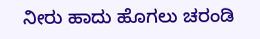ನೀರು ಹಾದು ಹೊಗಲು ಚರಂಡಿ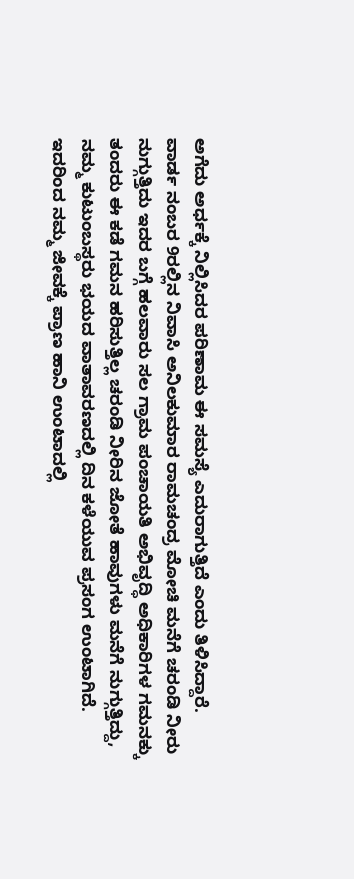ಅಗೆದು ಅರ್ಧಕ್ಕೆ ನಿಲ್ಲಿಸಿದರ ಪರಿಣಾಮ ಈ ಸಮಸ್ಯೆ ಎದುರಾಗುತ್ತಿದೆ ಎಂದು ತಿಳಿಸಿದ್ದಾರೆ.
ವಾರ್ಡ ನಂಬರ 9ರಲ್ಲಿನ ನಿವಾಸಿ ಅನಿಲಕುಮಾರ ರಾಮಚಂದ್ರ ಮೋಚಿ ಮನೆಗೆ ಚರಂಡಿ ನೀರು ನುಗ್ಗುತ್ತಿದು ಇದರ ಬಗ್ಗೆ ಹಲವಾರು ಸಲ ಗ್ರಾಮ ಪಂಚಾಯತಿ ಅಭಿವೃದ್ಧಿ ಅಧಿಕಾರಿಗಳ ಗಮನಕ್ಕು ತಂದರು ಈ ಕಡೆ ಗಮನ ಹರಿಸುತ್ತಿಲ್ಲ ಚರಂಡಿ ನೀರಿನ ಜೋತೆ ಹಾವುಗಳು ಮನೆಗೆ ನುಗ್ಗುತ್ತಿದ್ದು, ನಮ್ಮ ಕುಟುಂಬಸ್ಥರು ಭಯದ ವಾತಾವರಣದಲ್ಲಿ ದಿನ ಕಳೆಯುವ ಪ್ರಸಂಗ ಉಂಟಾಗಿದೆ.
ಇದರಿಂದ ನಮ್ಮ ಜೀವಕ್ಕೆ ಪ್ರಾಣ ಹಾನಿ ಉಂಟಾದಲ್ಲಿ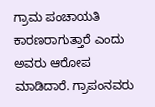ಗ್ರಾಮ ಪಂಚಾಯತಿ ಕಾರಣರಾಗುತ್ತಾರೆ ಎಂದು ಅವರು ಆರೋಪ ಮಾಡಿದಾರೆ. ಗ್ರಾಪಂನವರು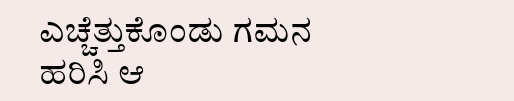ಎಚ್ಚೆತ್ತುಕೊಂಡು ಗಮನ ಹರಿಸಿ ಆ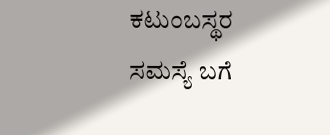ಕಟುಂಬಸ್ಥರ ಸಮಸ್ಯೆ ಬಗೆ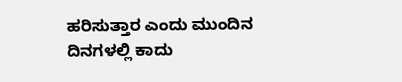ಹರಿಸುತ್ತಾರ ಎಂದು ಮುಂದಿನ ದಿನಗಳಲ್ಲಿ ಕಾದು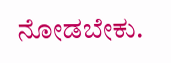ನೋಡಬೇಕು.